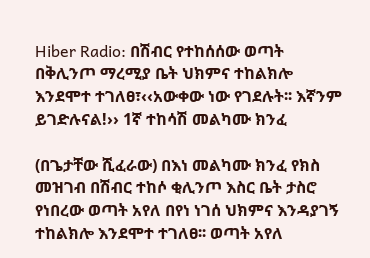Hiber Radio: በሽብር የተከሰሰው ወጣት በቅሊንጦ ማረሚያ ቤት ህክምና ተከልክሎ እንደሞተ ተገለፀ፣‹‹አውቀው ነው የገደሉት፡፡ እኛንም ይገድሉናል!›› 1ኛ ተከሳሽ መልካሙ ክንፈ

(በጌታቸው ሺፈራው) በእነ መልካሙ ክንፈ የክስ መዝገብ በሽብር ተከሶ ቂሊንጦ እስር ቤት ታስሮ የነበረው ወጣት አየለ በየነ ነገሰ ህክምና እንዳያገኝ ተከልክሎ እንደሞተ ተገለፀ፡፡ ወጣት አየለ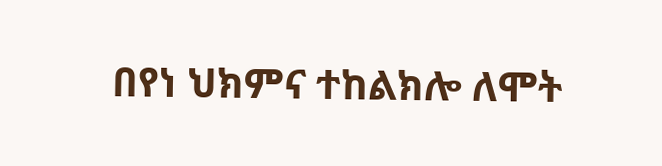በየነ ህክምና ተከልክሎ ለሞት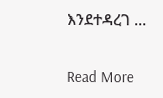እንደተዳረገ …

Read More